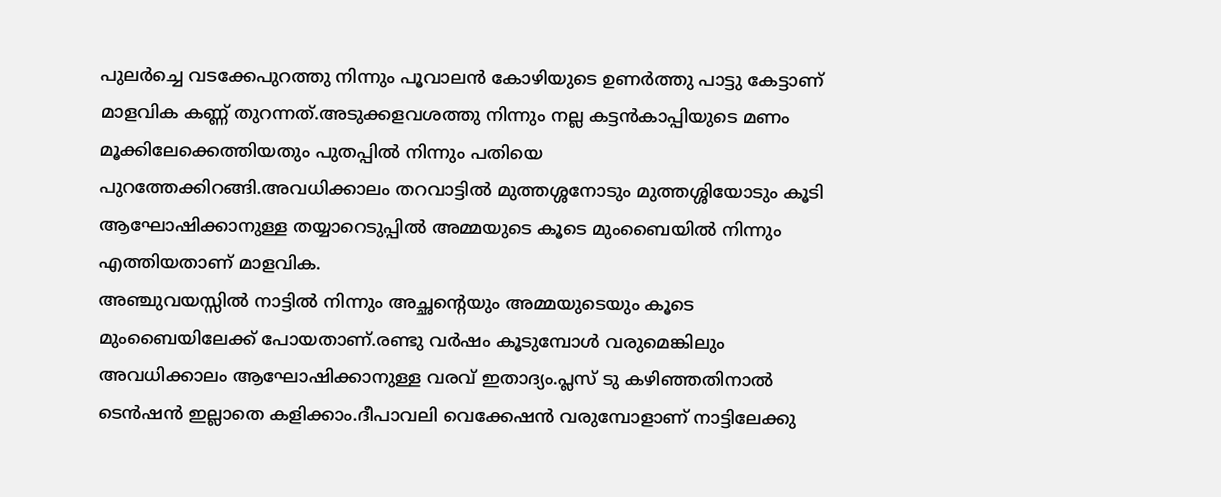പുലർച്ചെ വടക്കേപുറത്തു നിന്നും പൂവാലൻ കോഴിയുടെ ഉണർത്തു പാട്ടു കേട്ടാണ് മാളവിക കണ്ണ് തുറന്നത്.അടുക്കളവശത്തു നിന്നും നല്ല കട്ടൻകാപ്പിയുടെ മണം മൂക്കിലേക്കെത്തിയതും പുതപ്പിൽ നിന്നും പതിയെ പുറത്തേക്കിറങ്ങി.അവധിക്കാലം തറവാട്ടിൽ മുത്തശ്ശനോടും മുത്തശ്ശിയോടും കൂടി ആഘോഷിക്കാനുള്ള തയ്യാറെടുപ്പിൽ അമ്മയുടെ കൂടെ മുംബൈയിൽ നിന്നും എത്തിയതാണ് മാളവിക.
അഞ്ചുവയസ്സിൽ നാട്ടിൽ നിന്നും അച്ഛന്റെയും അമ്മയുടെയും കൂടെ മുംബൈയിലേക്ക് പോയതാണ്.രണ്ടു വർഷം കൂടുമ്പോൾ വരുമെങ്കിലും അവധിക്കാലം ആഘോഷിക്കാനുള്ള വരവ് ഇതാദ്യം.പ്ലസ് ടു കഴിഞ്ഞതിനാൽ ടെൻഷൻ ഇല്ലാതെ കളിക്കാം.ദീപാവലി വെക്കേഷൻ വരുമ്പോളാണ് നാട്ടിലേക്കു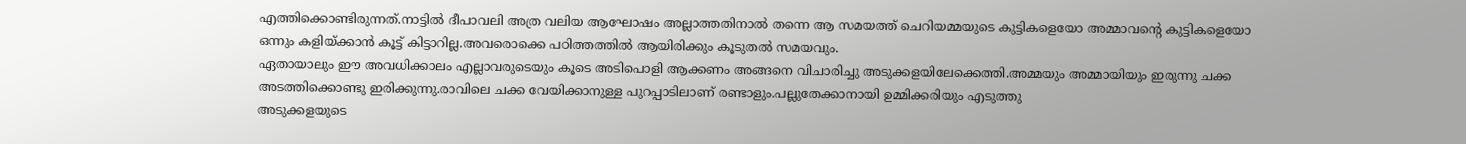എത്തിക്കൊണ്ടിരുന്നത്.നാട്ടിൽ ദീപാവലി അത്ര വലിയ ആഘോഷം അല്ലാത്തതിനാൽ തന്നെ ആ സമയത്ത് ചെറിയമ്മയുടെ കുട്ടികളെയോ അമ്മാവന്റെ കുട്ടികളെയോ ഒന്നും കളിയ്ക്കാൻ കൂട്ട് കിട്ടാറില്ല.അവരൊക്കെ പഠിത്തത്തിൽ ആയിരിക്കും കൂടുതൽ സമയവും.
ഏതായാലും ഈ അവധിക്കാലം എല്ലാവരുടെയും കൂടെ അടിപൊളി ആക്കണം അങ്ങനെ വിചാരിച്ചു അടുക്കളയിലേക്കെത്തി.അമ്മയും അമ്മായിയും ഇരുന്നു ചക്ക അടത്തിക്കൊണ്ടു ഇരിക്കുന്നു.രാവിലെ ചക്ക വേയിക്കാനുള്ള പുറപ്പാടിലാണ് രണ്ടാളും.പല്ലുതേക്കാനായി ഉമ്മിക്കരിയും എടുത്തു
അടുക്കളയുടെ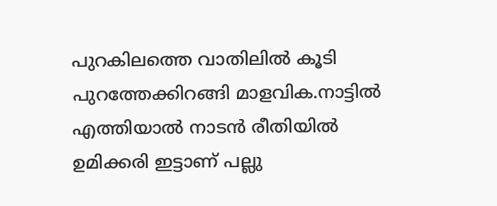പുറകിലത്തെ വാതിലിൽ കൂടി പുറത്തേക്കിറങ്ങി മാളവിക.നാട്ടിൽ എത്തിയാൽ നാടൻ രീതിയിൽ ഉമിക്കരി ഇട്ടാണ് പല്ലു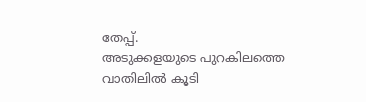തേപ്പ്.
അടുക്കളയുടെ പുറകിലത്തെ വാതിലിൽ കൂടി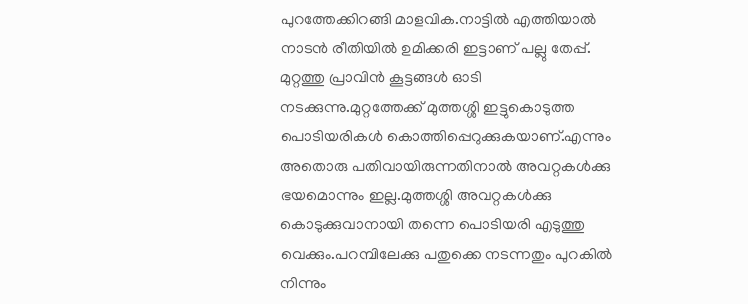പുറത്തേക്കിറങ്ങി മാളവിക.നാട്ടിൽ എത്തിയാൽ നാടൻ രീതിയിൽ ഉമിക്കരി ഇട്ടാണ് പല്ലു തേപ്പ്.
മുറ്റത്തു പ്രാവിൻ കൂട്ടങ്ങൾ ഓടി നടക്കുന്നു.മുറ്റത്തേക്ക് മുത്തശ്ശി ഇട്ടുകൊടുത്ത പൊടിയരികൾ കൊത്തിപ്പെറുക്കുകയാണ്.എന്നും അതൊരു പതിവായിരുന്നതിനാൽ അവറ്റകൾക്കു ഭയമൊന്നും ഇല്ല.മുത്തശ്ശി അവറ്റകൾക്കു കൊടുക്കുവാനായി തന്നെ പൊടിയരി എടുത്തു വെക്കും.പറമ്പിലേക്കു പതുക്കെ നടന്നതും പുറകിൽ നിന്നും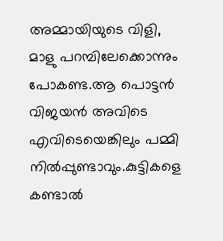അമ്മായിയുടെ വിളി,
മാളു പറമ്പിലേക്കൊന്നും പോകണ്ട.ആ പൊട്ടൻ വിജയൻ അവിടെ എവിടെയെങ്കിലും പമ്മി നിൽപ്പുണ്ടാവും.കുട്ടികളെ കണ്ടാൽ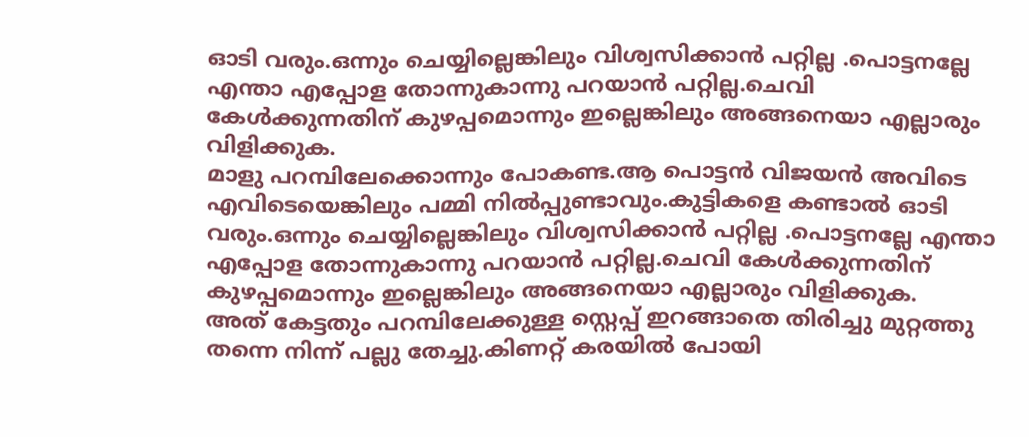ഓടി വരും.ഒന്നും ചെയ്യില്ലെങ്കിലും വിശ്വസിക്കാൻ പറ്റില്ല .പൊട്ടനല്ലേ എന്താ എപ്പോള തോന്നുകാന്നു പറയാൻ പറ്റില്ല.ചെവി കേൾക്കുന്നതിന് കുഴപ്പമൊന്നും ഇല്ലെങ്കിലും അങ്ങനെയാ എല്ലാരും വിളിക്കുക.
മാളു പറമ്പിലേക്കൊന്നും പോകണ്ട.ആ പൊട്ടൻ വിജയൻ അവിടെ എവിടെയെങ്കിലും പമ്മി നിൽപ്പുണ്ടാവും.കുട്ടികളെ കണ്ടാൽ ഓടി വരും.ഒന്നും ചെയ്യില്ലെങ്കിലും വിശ്വസിക്കാൻ പറ്റില്ല .പൊട്ടനല്ലേ എന്താ എപ്പോള തോന്നുകാന്നു പറയാൻ പറ്റില്ല.ചെവി കേൾക്കുന്നതിന് കുഴപ്പമൊന്നും ഇല്ലെങ്കിലും അങ്ങനെയാ എല്ലാരും വിളിക്കുക.
അത് കേട്ടതും പറമ്പിലേക്കുള്ള സ്റ്റെപ്പ് ഇറങ്ങാതെ തിരിച്ചു മുറ്റത്തു തന്നെ നിന്ന് പല്ലു തേച്ചു.കിണറ്റ് കരയിൽ പോയി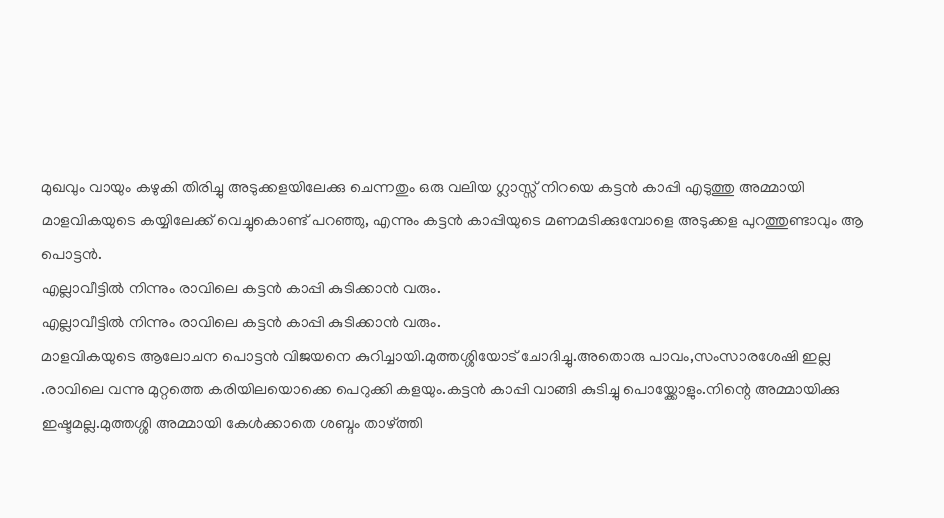മുഖവും വായും കഴുകി തിരിച്ചു അടുക്കളയിലേക്കു ചെന്നതും ഒരു വലിയ ഗ്ലാസ്സ് നിറയെ കട്ടൻ കാപ്പി എടുത്തു അമ്മായി മാളവികയുടെ കയ്യിലേക്ക് വെച്ചുകൊണ്ട് പറഞ്ഞു, എന്നും കട്ടൻ കാപ്പിയുടെ മണമടിക്കുമ്പോളെ അടുക്കള പുറത്തുണ്ടാവും ആ പൊട്ടൻ.
എല്ലാവീട്ടിൽ നിന്നും രാവിലെ കട്ടൻ കാപ്പി കുടിക്കാൻ വരും.
എല്ലാവീട്ടിൽ നിന്നും രാവിലെ കട്ടൻ കാപ്പി കുടിക്കാൻ വരും.
മാളവികയുടെ ആലോചന പൊട്ടൻ വിജയനെ കുറിച്ചായി.മുത്തശ്ശിയോട് ചോദിച്ചു.അതൊരു പാവം,സംസാരശേഷി ഇല്ല .രാവിലെ വന്നു മുറ്റത്തെ കരിയിലയൊക്കെ പെറുക്കി കളയും.കട്ടൻ കാപ്പി വാങ്ങി കുടിച്ചു പൊയ്ക്കോളും.നിന്റെ അമ്മായിക്കു ഇഷ്ടമല്ല.മുത്തശ്ശി അമ്മായി കേൾക്കാതെ ശബ്ദം താഴ്ത്തി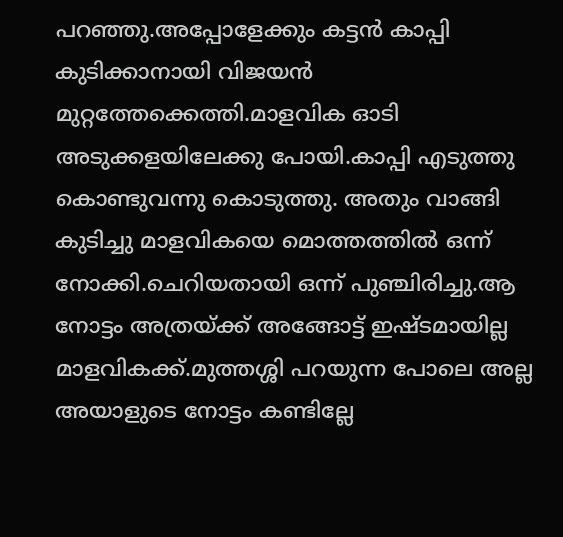പറഞ്ഞു.അപ്പോളേക്കും കട്ടൻ കാപ്പി കുടിക്കാനായി വിജയൻ മുറ്റത്തേക്കെത്തി.മാളവിക ഓടി അടുക്കളയിലേക്കു പോയി.കാപ്പി എടുത്തു കൊണ്ടുവന്നു കൊടുത്തു. അതും വാങ്ങി കുടിച്ചു മാളവികയെ മൊത്തത്തിൽ ഒന്ന് നോക്കി.ചെറിയതായി ഒന്ന് പുഞ്ചിരിച്ചു.ആ നോട്ടം അത്രയ്ക്ക് അങ്ങോട്ട് ഇഷ്ടമായില്ല മാളവികക്ക്.മുത്തശ്ശി പറയുന്ന പോലെ അല്ല അയാളുടെ നോട്ടം കണ്ടില്ലേ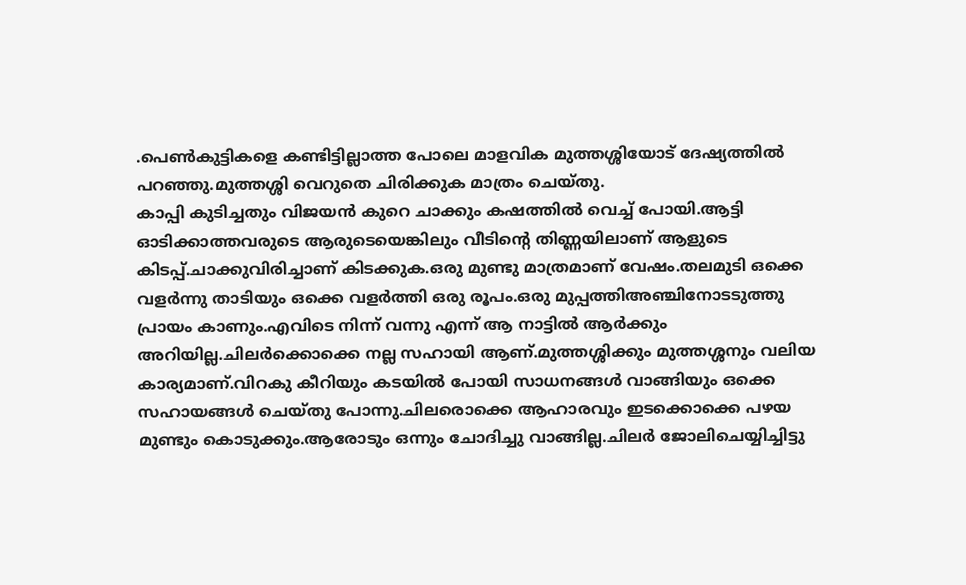.പെൺകുട്ടികളെ കണ്ടിട്ടില്ലാത്ത പോലെ മാളവിക മുത്തശ്ശിയോട് ദേഷ്യത്തിൽ പറഞ്ഞു.മുത്തശ്ശി വെറുതെ ചിരിക്കുക മാത്രം ചെയ്തു.
കാപ്പി കുടിച്ചതും വിജയൻ കുറെ ചാക്കും കഷത്തിൽ വെച്ച് പോയി.ആട്ടി ഓടിക്കാത്തവരുടെ ആരുടെയെങ്കിലും വീടിന്റെ തിണ്ണയിലാണ് ആളുടെ കിടപ്പ്.ചാക്കുവിരിച്ചാണ് കിടക്കുക.ഒരു മുണ്ടു മാത്രമാണ് വേഷം.തലമുടി ഒക്കെ വളർന്നു താടിയും ഒക്കെ വളർത്തി ഒരു രൂപം.ഒരു മുപ്പത്തിഅഞ്ചിനോടടുത്തു പ്രായം കാണും.എവിടെ നിന്ന് വന്നു എന്ന് ആ നാട്ടിൽ ആർക്കും അറിയില്ല.ചിലർക്കൊക്കെ നല്ല സഹായി ആണ്.മുത്തശ്ശിക്കും മുത്തശ്ശനും വലിയ കാര്യമാണ്.വിറകു കീറിയും കടയിൽ പോയി സാധനങ്ങൾ വാങ്ങിയും ഒക്കെ സഹായങ്ങൾ ചെയ്തു പോന്നു.ചിലരൊക്കെ ആഹാരവും ഇടക്കൊക്കെ പഴയ മുണ്ടും കൊടുക്കും.ആരോടും ഒന്നും ചോദിച്ചു വാങ്ങില്ല.ചിലർ ജോലിചെയ്യിച്ചിട്ടു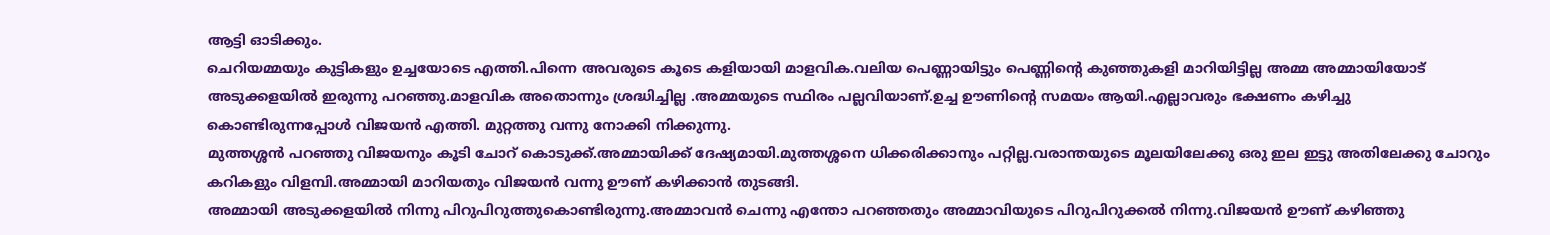ആട്ടി ഓടിക്കും.
ചെറിയമ്മയും കുട്ടികളും ഉച്ചയോടെ എത്തി.പിന്നെ അവരുടെ കൂടെ കളിയായി മാളവിക.വലിയ പെണ്ണായിട്ടും പെണ്ണിന്റെ കുഞ്ഞുകളി മാറിയിട്ടില്ല അമ്മ അമ്മായിയോട് അടുക്കളയിൽ ഇരുന്നു പറഞ്ഞു.മാളവിക അതൊന്നും ശ്രദ്ധിച്ചില്ല .അമ്മയുടെ സ്ഥിരം പല്ലവിയാണ്.ഉച്ച ഊണിന്റെ സമയം ആയി.എല്ലാവരും ഭക്ഷണം കഴിച്ചു കൊണ്ടിരുന്നപ്പോൾ വിജയൻ എത്തി. മുറ്റത്തു വന്നു നോക്കി നിക്കുന്നു.
മുത്തശ്ശൻ പറഞ്ഞു വിജയനും കൂടി ചോറ് കൊടുക്ക്.അമ്മായിക്ക് ദേഷ്യമായി.മുത്തശ്ശനെ ധിക്കരിക്കാനും പറ്റില്ല.വരാന്തയുടെ മൂലയിലേക്കു ഒരു ഇല ഇട്ടു അതിലേക്കു ചോറും കറികളും വിളമ്പി.അമ്മായി മാറിയതും വിജയൻ വന്നു ഊണ് കഴിക്കാൻ തുടങ്ങി.
അമ്മായി അടുക്കളയിൽ നിന്നു പിറുപിറുത്തുകൊണ്ടിരുന്നു.അമ്മാവൻ ചെന്നു എന്തോ പറഞ്ഞതും അമ്മാവിയുടെ പിറുപിറുക്കൽ നിന്നു.വിജയൻ ഊണ് കഴിഞ്ഞു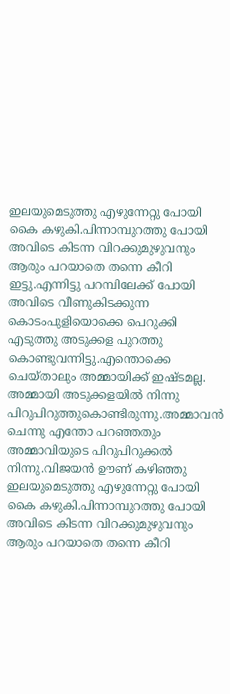ഇലയുമെടുത്തു എഴുന്നേറ്റു പോയി കൈ കഴുകി.പിന്നാമ്പുറത്തു പോയി അവിടെ കിടന്ന വിറക്കുമുഴുവനും ആരും പറയാതെ തന്നെ കീറി ഇട്ടു.എന്നിട്ടു പറമ്പിലേക്ക് പോയി അവിടെ വീണുകിടക്കുന്ന കൊടംപുളിയൊക്കെ പെറുക്കി എടുത്തു അടുക്കള പുറത്തു കൊണ്ടുവന്നിട്ടു.എന്തൊക്കെ ചെയ്താലും അമ്മായിക്ക് ഇഷ്ടമല്ല.
അമ്മായി അടുക്കളയിൽ നിന്നു പിറുപിറുത്തുകൊണ്ടിരുന്നു.അമ്മാവൻ ചെന്നു എന്തോ പറഞ്ഞതും അമ്മാവിയുടെ പിറുപിറുക്കൽ നിന്നു.വിജയൻ ഊണ് കഴിഞ്ഞു ഇലയുമെടുത്തു എഴുന്നേറ്റു പോയി കൈ കഴുകി.പിന്നാമ്പുറത്തു പോയി അവിടെ കിടന്ന വിറക്കുമുഴുവനും ആരും പറയാതെ തന്നെ കീറി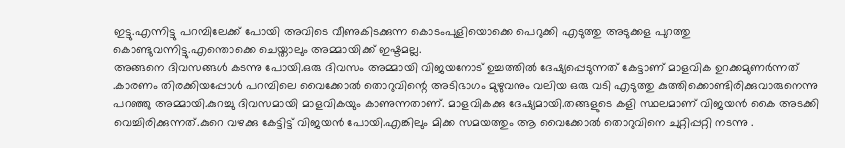ഇട്ടു.എന്നിട്ടു പറമ്പിലേക്ക് പോയി അവിടെ വീണുകിടക്കുന്ന കൊടംപുളിയൊക്കെ പെറുക്കി എടുത്തു അടുക്കള പുറത്തു കൊണ്ടുവന്നിട്ടു.എന്തൊക്കെ ചെയ്താലും അമ്മായിക്ക് ഇഷ്ടമല്ല.
അങ്ങനെ ദിവസങ്ങൾ കടന്നു പോയി.ഒരു ദിവസം അമ്മായി വിജയനോട് ഉച്ചത്തിൽ ദേഷ്യപ്പെടുന്നത് കേട്ടാണ് മാളവിക ഉറക്കമുണർന്നത് .കാരണം തിരക്കിയപ്പോൾ പറമ്പിലെ വൈക്കോൽ തൊറുവിന്റെ അടിഭാഗം മുഴുവനും വലിയ ഒരു വടി എടുത്തു കുത്തിക്കൊണ്ടിരിക്കുവാരുനെന്നു പറഞ്ഞു അമ്മായി.കുറച്ചു ദിവസമായി മാളവികയും കാണുന്നതാണ്. മാളവികക്കു ദേഷ്യമായി.തങ്ങളുടെ കളി സ്ഥലമാണ് വിജയൻ കൈ അടക്കി വെച്ചിരിക്കുന്നത്.കുറെ വഴക്കു കേട്ടിട്ട് വിജയൻ പോയി.എങ്കിലും മിക്ക സമയത്തും ആ വൈക്കോൽ തൊറുവിനെ ചുറ്റിപ്പറ്റി നടന്നു .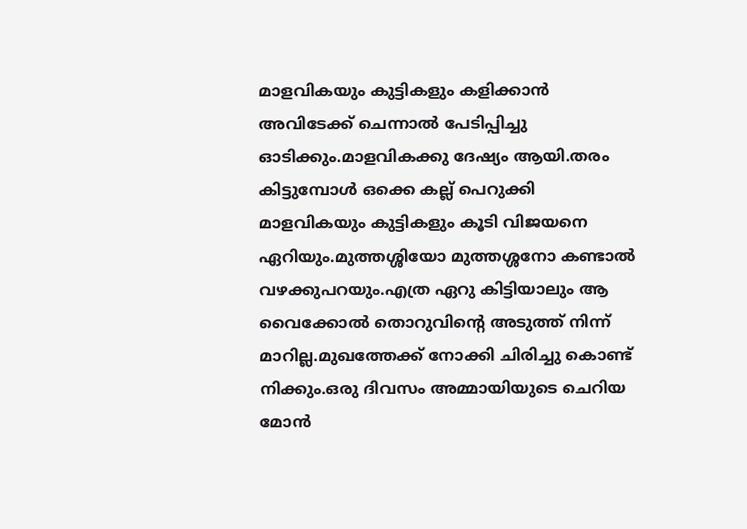മാളവികയും കുട്ടികളും കളിക്കാൻ അവിടേക്ക് ചെന്നാൽ പേടിപ്പിച്ചു ഓടിക്കും.മാളവികക്കു ദേഷ്യം ആയി.തരം കിട്ടുമ്പോൾ ഒക്കെ കല്ല് പെറുക്കി മാളവികയും കുട്ടികളും കൂടി വിജയനെ ഏറിയും.മുത്തശ്ശിയോ മുത്തശ്ശനോ കണ്ടാൽ വഴക്കുപറയും.എത്ര ഏറു കിട്ടിയാലും ആ വൈക്കോൽ തൊറുവിന്റെ അടുത്ത് നിന്ന് മാറില്ല.മുഖത്തേക്ക് നോക്കി ചിരിച്ചു കൊണ്ട് നിക്കും.ഒരു ദിവസം അമ്മായിയുടെ ചെറിയ മോൻ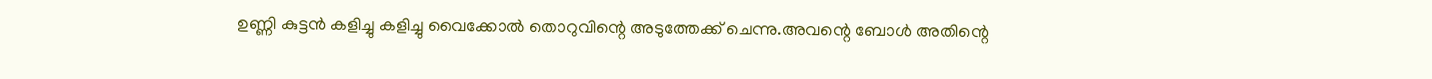ഉണ്ണി കുട്ടൻ കളിച്ചു കളിച്ചു വൈക്കോൽ തൊറുവിന്റെ അടുത്തേക്ക് ചെന്നു.അവന്റെ ബോൾ അതിന്റെ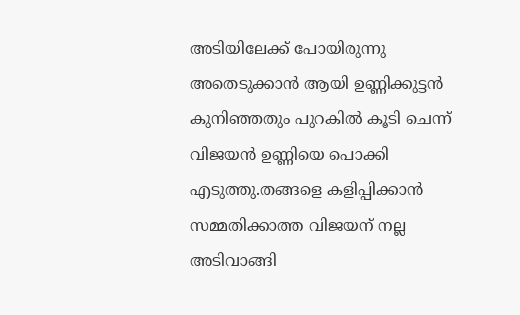അടിയിലേക്ക് പോയിരുന്നു അതെടുക്കാൻ ആയി ഉണ്ണിക്കുട്ടൻ കുനിഞ്ഞതും പുറകിൽ കൂടി ചെന്ന് വിജയൻ ഉണ്ണിയെ പൊക്കി എടുത്തു.തങ്ങളെ കളിപ്പിക്കാൻ സമ്മതിക്കാത്ത വിജയന് നല്ല അടിവാങ്ങി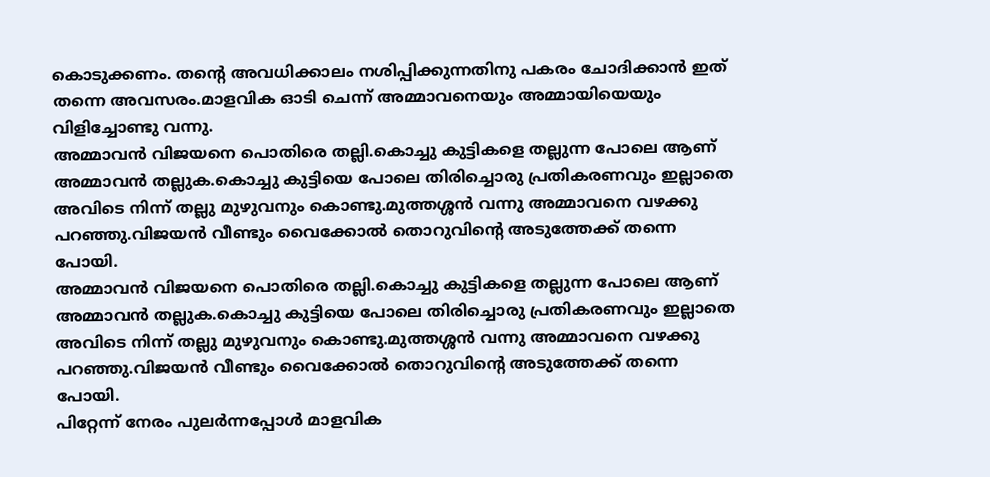കൊടുക്കണം. തൻ്റെ അവധിക്കാലം നശിപ്പിക്കുന്നതിനു പകരം ചോദിക്കാൻ ഇത് തന്നെ അവസരം.മാളവിക ഓടി ചെന്ന് അമ്മാവനെയും അമ്മായിയെയും വിളിച്ചോണ്ടു വന്നു.
അമ്മാവൻ വിജയനെ പൊതിരെ തല്ലി.കൊച്ചു കുട്ടികളെ തല്ലുന്ന പോലെ ആണ് അമ്മാവൻ തല്ലുക.കൊച്ചു കുട്ടിയെ പോലെ തിരിച്ചൊരു പ്രതികരണവും ഇല്ലാതെ അവിടെ നിന്ന് തല്ലു മുഴുവനും കൊണ്ടു.മുത്തശ്ശൻ വന്നു അമ്മാവനെ വഴക്കു പറഞ്ഞു.വിജയൻ വീണ്ടും വൈക്കോൽ തൊറുവിന്റെ അടുത്തേക്ക് തന്നെ പോയി.
അമ്മാവൻ വിജയനെ പൊതിരെ തല്ലി.കൊച്ചു കുട്ടികളെ തല്ലുന്ന പോലെ ആണ് അമ്മാവൻ തല്ലുക.കൊച്ചു കുട്ടിയെ പോലെ തിരിച്ചൊരു പ്രതികരണവും ഇല്ലാതെ അവിടെ നിന്ന് തല്ലു മുഴുവനും കൊണ്ടു.മുത്തശ്ശൻ വന്നു അമ്മാവനെ വഴക്കു പറഞ്ഞു.വിജയൻ വീണ്ടും വൈക്കോൽ തൊറുവിന്റെ അടുത്തേക്ക് തന്നെ പോയി.
പിറ്റേന്ന് നേരം പുലർന്നപ്പോൾ മാളവിക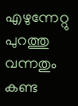എഴുന്നേറ്റു പുറത്തു വന്നതും കണ്ട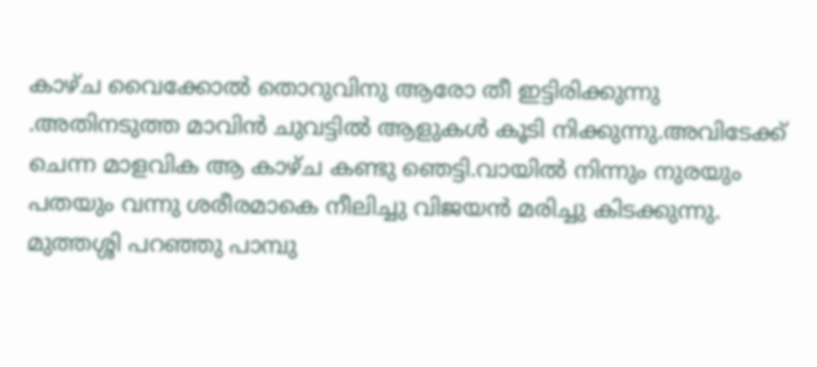കാഴ്ച വൈക്കോൽ തൊറുവിനു ആരോ തീ ഇട്ടിരിക്കുന്നു .അതിനടുത്ത മാവിൻ ചുവട്ടിൽ ആളുകൾ കൂടി നിക്കുന്നു.അവിടേക്ക് ചെന്ന മാളവിക ആ കാഴ്ച കണ്ടു ഞെട്ടി.വായിൽ നിന്നും നുരയും പതയും വന്നു ശരീരമാകെ നീലിച്ചു വിജയൻ മരിച്ചു കിടക്കുന്നു.
മുത്തശ്ശി പറഞ്ഞു പാമ്പു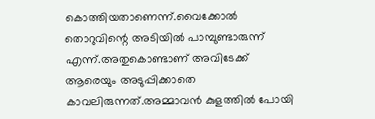കൊത്തിയതാണെന്ന്.വൈക്കോൽ തൊറുവിന്റെ അടിയിൽ പാമ്പുണ്ടാരുന്ന് എന്ന്.അതുകൊണ്ടാണ് അവിടേക്ക് ആരെയും അടുപ്പിക്കാതെ കാവലിരുന്നത്.അമ്മാവൻ കുളത്തിൽ പോയി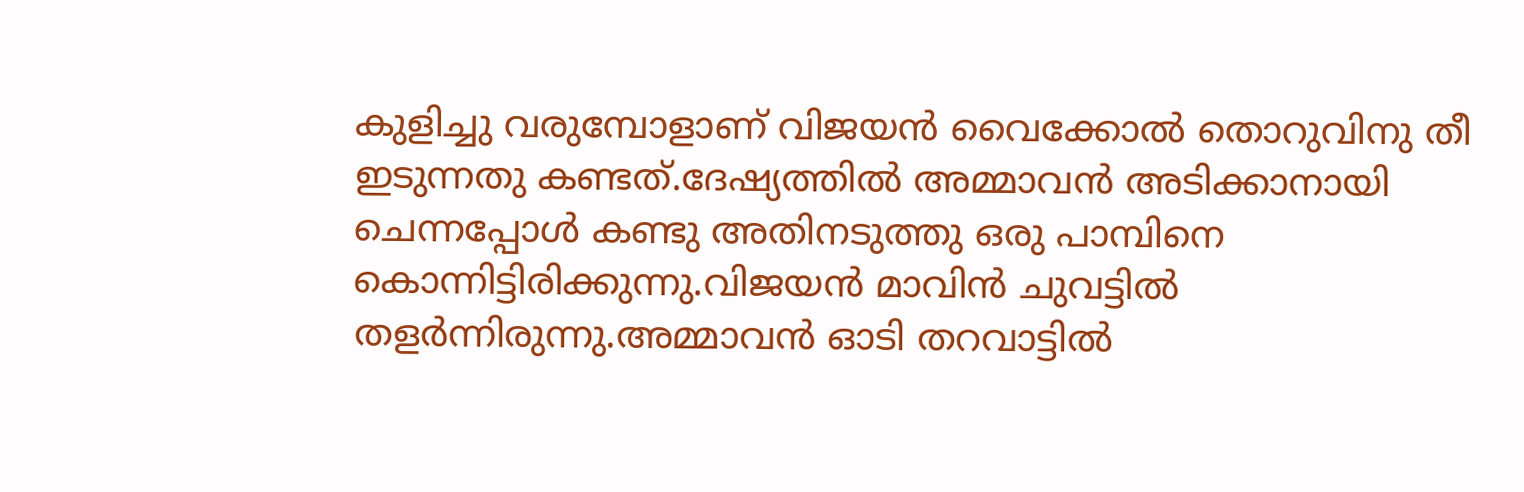കുളിച്ചു വരുമ്പോളാണ് വിജയൻ വൈക്കോൽ തൊറുവിനു തീ ഇടുന്നതു കണ്ടത്.ദേഷ്യത്തിൽ അമ്മാവൻ അടിക്കാനായി ചെന്നപ്പോൾ കണ്ടു അതിനടുത്തു ഒരു പാമ്പിനെ കൊന്നിട്ടിരിക്കുന്നു.വിജയൻ മാവിൻ ചുവട്ടിൽ തളർന്നിരുന്നു.അമ്മാവൻ ഓടി തറവാട്ടിൽ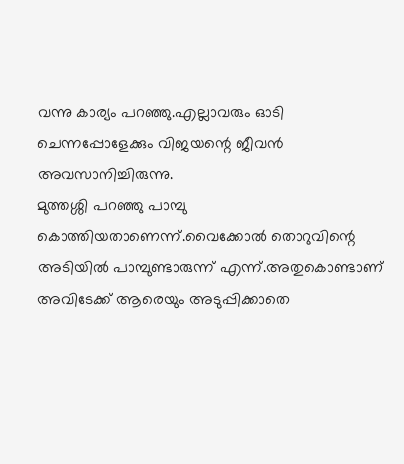വന്നു കാര്യം പറഞ്ഞു.എല്ലാവരും ഓടി ചെന്നപ്പോളേക്കും വിജയന്റെ ജീവൻ അവസാനിച്ചിരുന്നു.
മുത്തശ്ശി പറഞ്ഞു പാമ്പു കൊത്തിയതാണെന്ന്.വൈക്കോൽ തൊറുവിന്റെ അടിയിൽ പാമ്പുണ്ടാരുന്ന് എന്ന്.അതുകൊണ്ടാണ് അവിടേക്ക് ആരെയും അടുപ്പിക്കാതെ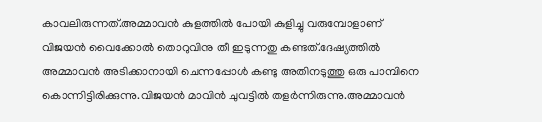കാവലിരുന്നത്.അമ്മാവൻ കുളത്തിൽ പോയി കുളിച്ചു വരുമ്പോളാണ് വിജയൻ വൈക്കോൽ തൊറുവിനു തീ ഇടുന്നതു കണ്ടത്.ദേഷ്യത്തിൽ അമ്മാവൻ അടിക്കാനായി ചെന്നപ്പോൾ കണ്ടു അതിനടുത്തു ഒരു പാമ്പിനെ കൊന്നിട്ടിരിക്കുന്നു.വിജയൻ മാവിൻ ചുവട്ടിൽ തളർന്നിരുന്നു.അമ്മാവൻ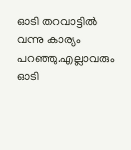ഓടി തറവാട്ടിൽ വന്നു കാര്യം പറഞ്ഞു.എല്ലാവരും ഓടി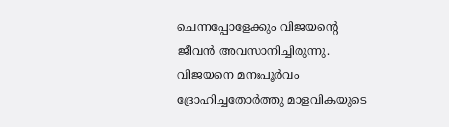ചെന്നപ്പോളേക്കും വിജയന്റെ ജീവൻ അവസാനിച്ചിരുന്നു.
വിജയനെ മനഃപൂർവം ദ്രോഹിച്ചതോർത്തു മാളവികയുടെ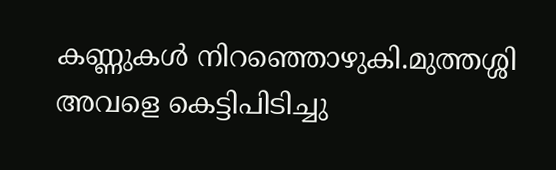കണ്ണുകൾ നിറഞ്ഞൊഴുകി.മുത്തശ്ശി അവളെ കെട്ടിപിടിച്ചു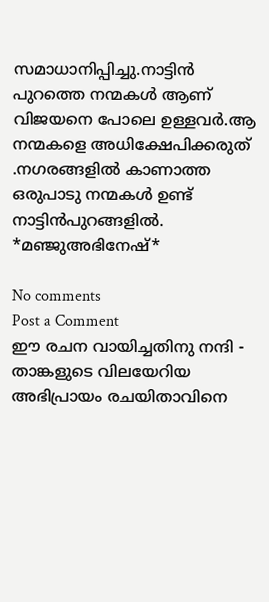സമാധാനിപ്പിച്ചു.നാട്ടിൻ പുറത്തെ നന്മകൾ ആണ് വിജയനെ പോലെ ഉള്ളവർ.ആ നന്മകളെ അധിക്ഷേപിക്കരുത് .നഗരങ്ങളിൽ കാണാത്ത ഒരുപാടു നന്മകൾ ഉണ്ട് നാട്ടിൻപുറങ്ങളിൽ.
*മഞ്ജുഅഭിനേഷ്*

No comments
Post a Comment
ഈ രചന വായിച്ചതിനു നന്ദി - താങ്കളുടെ വിലയേറിയ അഭിപ്രായം രചയിതാവിനെ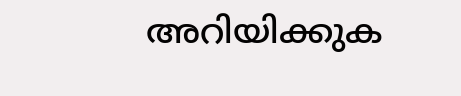അറിയിക്കുക